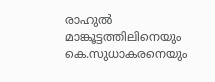രാഹുൽ മാങ്കൂട്ടത്തിലിനെയും കെ.സുധാകരനെയും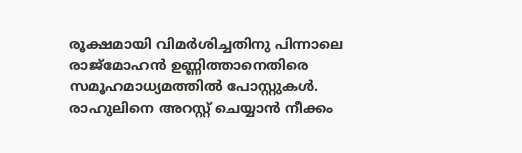രൂക്ഷമായി വിമർശിച്ചതിനു പിന്നാലെ രാജ്മോഹൻ ഉണ്ണിത്താനെതിരെ സമൂഹമാധ്യമത്തിൽ പോസ്റ്റുകൾ. രാഹുലിനെ അറസ്റ്റ് ചെയ്യാൻ നീക്കം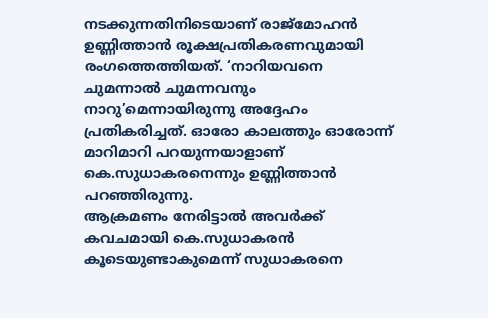നടക്കുന്നതിനിടെയാണ് രാജ്മോഹൻ ഉണ്ണിത്താൻ രൂക്ഷപ്രതികരണവുമായി രംഗത്തെത്തിയത്. ‘നാറിയവനെ ചുമന്നാൽ ചുമന്നവനും നാറു’മെന്നായിരുന്നു അദ്ദേഹം പ്രതികരിച്ചത്. ഓരോ കാലത്തും ഓരോന്ന് മാറിമാറി പറയുന്നയാളാണ് കെ.സുധാകരനെന്നും ഉണ്ണിത്താൻ പറഞ്ഞിരുന്നു.
ആക്രമണം നേരിട്ടാൽ അവർക്ക് കവചമായി കെ.സുധാകരൻ കൂടെയുണ്ടാകുമെന്ന് സുധാകരനെ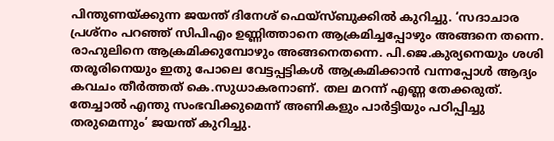പിന്തുണയ്ക്കുന്ന ജയന്ത് ദിനേശ് ഫെയ്സ്ബുക്കിൽ കുറിച്ചു. ‘സദാചാര പ്രശ്നം പറഞ്ഞ് സിപിഎം ഉണ്ണിത്താനെ ആക്രമിച്ചപ്പോഴും അങ്ങനെ തന്നെ. രാഹുലിനെ ആക്രമിക്കുമ്പോഴും അങ്ങനെതന്നെ. പി.ജെ.കുര്യനെയും ശശി തരൂരിനെയും ഇതു പോലെ വേട്ടപ്പട്ടികൾ ആക്രമിക്കാൻ വന്നപ്പോൾ ആദ്യം കവചം തീർത്തത് കെ.സുധാകരനാണ്. തല മറന്ന് എണ്ണ തേക്കരുത്. തേച്ചാൽ എന്തു സംഭവിക്കുമെന്ന് അണികളും പാർട്ടിയും പഠിപ്പിച്ചു തരുമെന്നും’ ജയന്ത് കുറിച്ചു.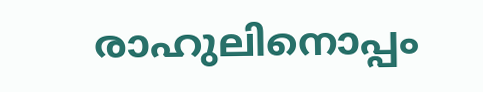രാഹുലിനൊപ്പം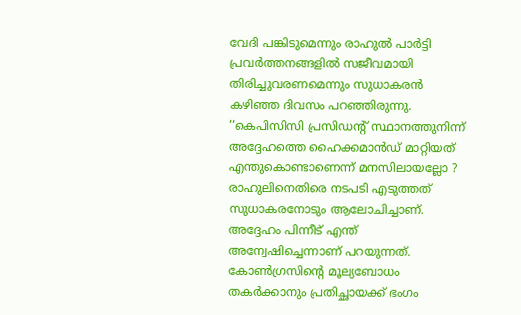വേദി പങ്കിടുമെന്നും രാഹുൽ പാർട്ടി പ്രവർത്തനങ്ങളിൽ സജീവമായി തിരിച്ചുവരണമെന്നും സുധാകരൻ കഴിഞ്ഞ ദിവസം പറഞ്ഞിരുന്നു. ‘‘കെപിസിസി പ്രസിഡന്റ് സ്ഥാനത്തുനിന്ന് അദ്ദേഹത്തെ ഹൈക്കമാൻഡ് മാറ്റിയത് എന്തുകൊണ്ടാണെന്ന് മനസിലായല്ലോ ? രാഹുലിനെതിരെ നടപടി എടുത്തത് സുധാകരനോടും ആലോചിച്ചാണ്. അദ്ദേഹം പിന്നീട് എന്ത് അന്വേഷിച്ചെന്നാണ് പറയുന്നത്. കോൺഗ്രസിന്റെ മൂല്യബോധം തകർക്കാനും പ്രതിച്ഛായക്ക് ഭംഗം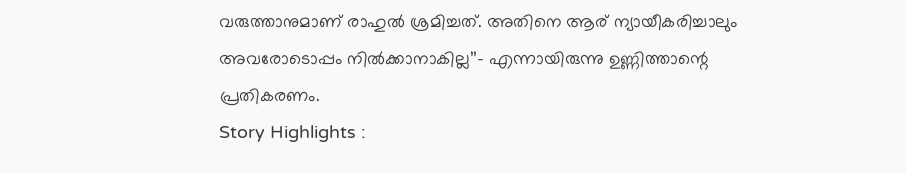വരുത്താനുമാണ് രാഹുൽ ശ്രമിച്ചത്. അതിനെ ആര് ന്യായീകരിച്ചാലും അവരോടൊപ്പം നിൽക്കാനാകില്ല’’– എന്നായിരുന്നു ഉണ്ണിത്താന്റെ പ്രതികരണം.
Story Highlights :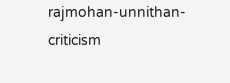rajmohan-unnithan-criticism